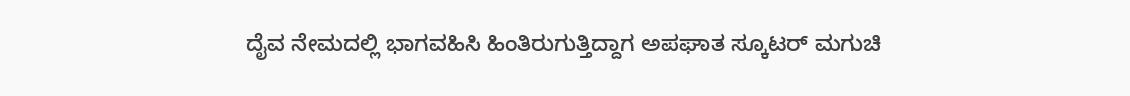ದೈವ ನೇಮದಲ್ಲಿ ಭಾಗವಹಿಸಿ ಹಿಂತಿರುಗುತ್ತಿದ್ದಾಗ ಅಪಘಾತ ಸ್ಕೂಟರ್ ಮಗುಚಿ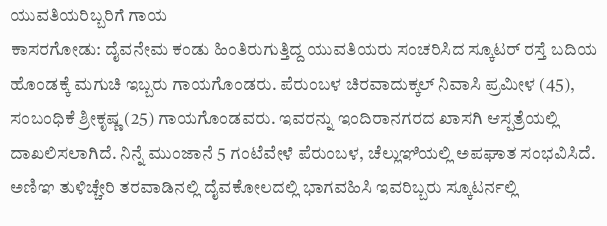ಯುವತಿಯರಿಬ್ಬರಿಗೆ ಗಾಯ
ಕಾಸರಗೋಡು: ದೈವನೇಮ ಕಂಡು ಹಿಂತಿರುಗುತ್ತಿದ್ದ ಯುವತಿಯರು ಸಂಚರಿಸಿದ ಸ್ಕೂಟರ್ ರಸ್ತೆ ಬದಿಯ ಹೊಂಡಕ್ಕೆ ಮಗುಚಿ ಇಬ್ಬರು ಗಾಯಗೊಂಡರು. ಪೆರುಂಬಳ ಚಿರವಾದುಕ್ಕಲ್ ನಿವಾಸಿ ಪ್ರಮೀಳ (45), ಸಂಬಂಧಿಕೆ ಶ್ರೀಕೃಷ್ಣ (25) ಗಾಯಗೊಂಡವರು. ಇವರನ್ನು ಇಂದಿರಾನಗರದ ಖಾಸಗಿ ಆಸ್ಪತ್ರೆಯಲ್ಲಿ ದಾಖಲಿಸಲಾಗಿದೆ. ನಿನ್ನೆ ಮುಂಜಾನೆ 5 ಗಂಟೆವೇಳೆ ಪೆರುಂಬಳ, ಚೆಲ್ಲುಞಿಯಲ್ಲಿ ಅಪಘಾತ ಸಂಭವಿಸಿದೆ. ಅಣಿಞ ತುಳಿಚ್ಚೇರಿ ತರವಾಡಿನಲ್ಲಿ ದೈವಕೋಲದಲ್ಲಿ ಭಾಗವಹಿಸಿ ಇವರಿಬ್ಬರು ಸ್ಕೂಟರ್ನಲ್ಲಿ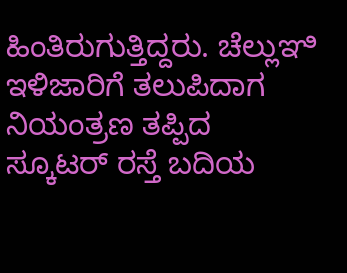ಹಿಂತಿರುಗುತ್ತಿದ್ದರು. ಚೆಲ್ಲುಞಿ ಇಳಿಜಾರಿಗೆ ತಲುಪಿದಾಗ ನಿಯಂತ್ರಣ ತಪ್ಪಿದ ಸ್ಕೂಟರ್ ರಸ್ತೆ ಬದಿಯ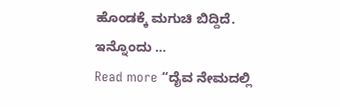ಹೊಂಡಕ್ಕೆ ಮಗುಚಿ ಬಿದ್ದಿದೆ. ಇನ್ನೊಂದು …
Read more “ದೈವ ನೇಮದಲ್ಲಿ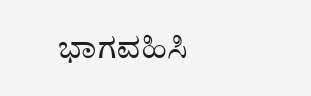ಭಾಗವಹಿಸಿ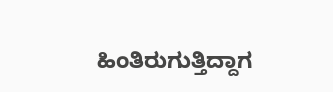ಹಿಂತಿರುಗುತ್ತಿದ್ದಾಗ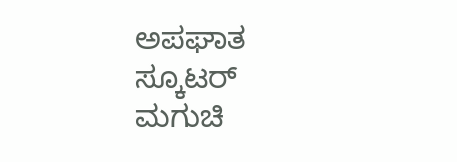ಅಪಘಾತ ಸ್ಕೂಟರ್ ಮಗುಚಿ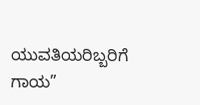ಯುವತಿಯರಿಬ್ಬರಿಗೆ ಗಾಯ”